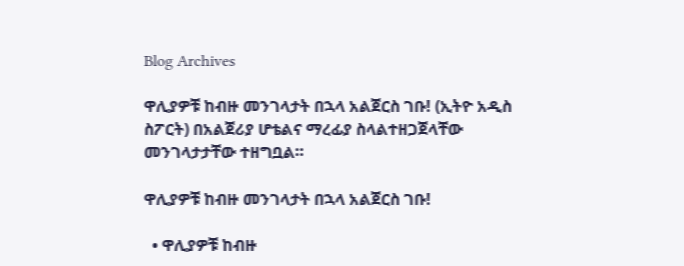Blog Archives

ዋሊያዎቹ ከብዙ መንገላታት በኋላ አልጀርስ ገቡ! (ኢትዮ አዲስ ስፖርት) በአልጀሪያ ሆቴልና ማረፊያ ስላልተዘጋጀላቸው መንገላታታቸው ተዘግቧል።

ዋሊያዎቹ ከብዙ መንገላታት በኋላ አልጀርስ ገቡ!

  • ዋሊያዎቹ ከብዙ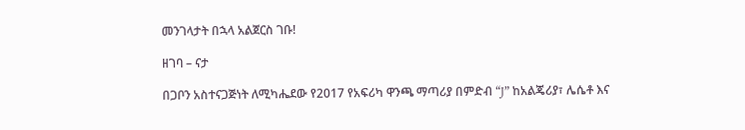መንገላታት በኋላ አልጀርስ ገቡ!

ዘገባ – ናታ

በጋቦን አስተናጋጅነት ለሚካሔደው የ2017 የአፍሪካ ዋንጫ ማጣሪያ በምድብ “J” ከአልጄሪያ፣ ሌሴቶ እና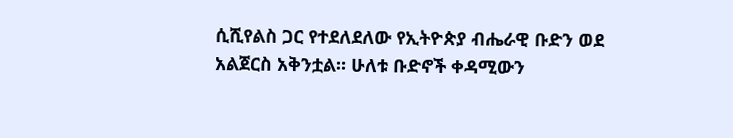ሲሺየልስ ጋር የተደለደለው የኢትዮጵያ ብሔራዊ ቡድን ወደ አልጀርስ አቅንቷል። ሁለቱ ቡድኖች ቀዳሚውን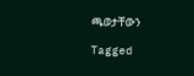ጫወታቸውን

Tagged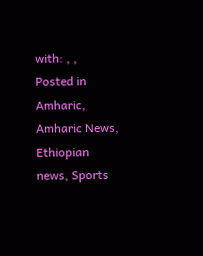with: , ,
Posted in Amharic, Amharic News, Ethiopian news, Sports